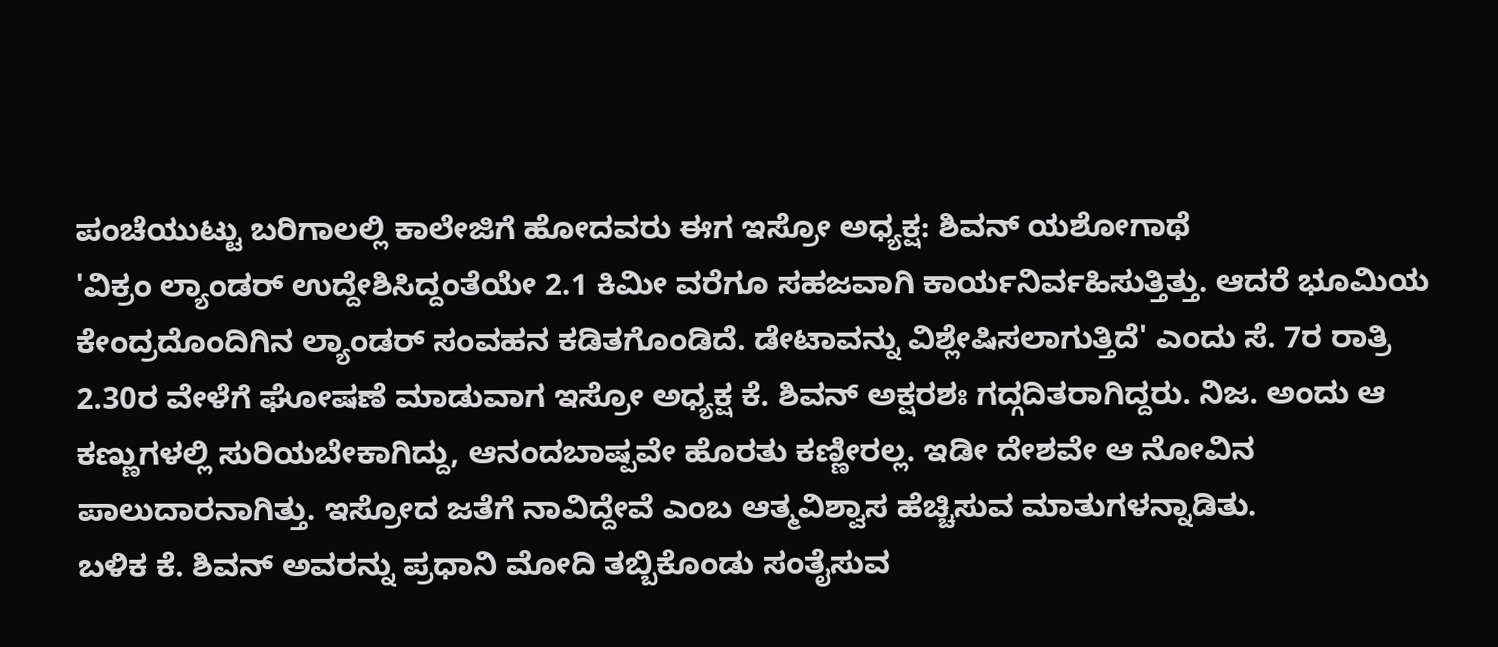ಪಂಚೆಯುಟ್ಟು ಬರಿಗಾಲಲ್ಲಿ ಕಾಲೇಜಿಗೆ ಹೋದವರು ಈಗ ಇಸ್ರೋ ಅಧ್ಯಕ್ಷ: ಶಿವನ್ ಯಶೋಗಾಥೆ
'ವಿಕ್ರಂ ಲ್ಯಾಂಡರ್ ಉದ್ದೇಶಿಸಿದ್ದಂತೆಯೇ 2.1 ಕಿಮೀ ವರೆಗೂ ಸಹಜವಾಗಿ ಕಾರ್ಯನಿರ್ವಹಿಸುತ್ತಿತ್ತು. ಆದರೆ ಭೂಮಿಯ ಕೇಂದ್ರದೊಂದಿಗಿನ ಲ್ಯಾಂಡರ್ ಸಂವಹನ ಕಡಿತಗೊಂಡಿದೆ. ಡೇಟಾವನ್ನು ವಿಶ್ಲೇಷಿಸಲಾಗುತ್ತಿದೆ' ಎಂದು ಸೆ. 7ರ ರಾತ್ರಿ 2.30ರ ವೇಳೆಗೆ ಘೋಷಣೆ ಮಾಡುವಾಗ ಇಸ್ರೋ ಅಧ್ಯಕ್ಷ ಕೆ. ಶಿವನ್ ಅಕ್ಷರಶಃ ಗದ್ಗದಿತರಾಗಿದ್ದರು. ನಿಜ. ಅಂದು ಆ ಕಣ್ಣುಗಳಲ್ಲಿ ಸುರಿಯಬೇಕಾಗಿದ್ದು, ಆನಂದಬಾಷ್ಪವೇ ಹೊರತು ಕಣ್ಣೀರಲ್ಲ. ಇಡೀ ದೇಶವೇ ಆ ನೋವಿನ ಪಾಲುದಾರನಾಗಿತ್ತು. ಇಸ್ರೋದ ಜತೆಗೆ ನಾವಿದ್ದೇವೆ ಎಂಬ ಆತ್ಮವಿಶ್ವಾಸ ಹೆಚ್ಚಿಸುವ ಮಾತುಗಳನ್ನಾಡಿತು.
ಬಳಿಕ ಕೆ. ಶಿವನ್ ಅವರನ್ನು ಪ್ರಧಾನಿ ಮೋದಿ ತಬ್ಬಿಕೊಂಡು ಸಂತೈಸುವ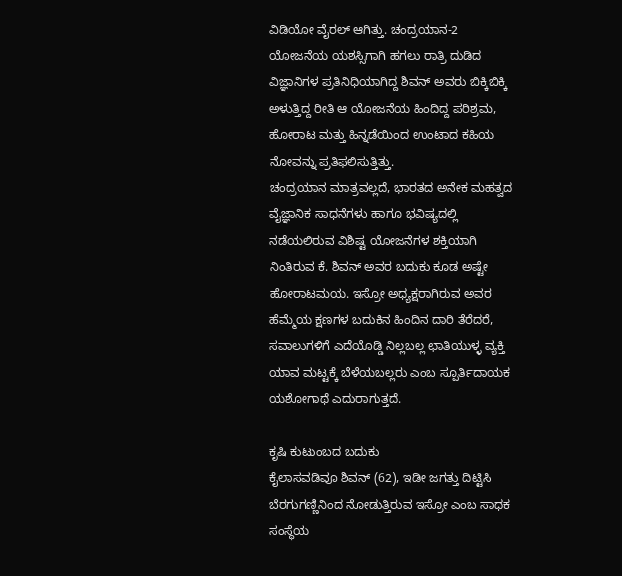ವಿಡಿಯೋ ವೈರಲ್ ಆಗಿತ್ತು. ಚಂದ್ರಯಾನ-2 ಯೋಜನೆಯ ಯಶಸ್ಸಿಗಾಗಿ ಹಗಲು ರಾತ್ರಿ ದುಡಿದ ವಿಜ್ಞಾನಿಗಳ ಪ್ರತಿನಿಧಿಯಾಗಿದ್ದ ಶಿವನ್ ಅವರು ಬಿಕ್ಕಿಬಿಕ್ಕಿ ಅಳುತ್ತಿದ್ದ ರೀತಿ ಆ ಯೋಜನೆಯ ಹಿಂದಿದ್ದ ಪರಿಶ್ರಮ, ಹೋರಾಟ ಮತ್ತು ಹಿನ್ನಡೆಯಿಂದ ಉಂಟಾದ ಕಹಿಯ ನೋವನ್ನು ಪ್ರತಿಫಲಿಸುತ್ತಿತ್ತು.
ಚಂದ್ರಯಾನ ಮಾತ್ರವಲ್ಲದೆ, ಭಾರತದ ಅನೇಕ ಮಹತ್ವದ ವೈಜ್ಞಾನಿಕ ಸಾಧನೆಗಳು ಹಾಗೂ ಭವಿಷ್ಯದಲ್ಲಿ ನಡೆಯಲಿರುವ ವಿಶಿಷ್ಟ ಯೋಜನೆಗಳ ಶಕ್ತಿಯಾಗಿ ನಿಂತಿರುವ ಕೆ. ಶಿವನ್ ಅವರ ಬದುಕು ಕೂಡ ಅಷ್ಟೇ ಹೋರಾಟಮಯ. ಇಸ್ರೋ ಅಧ್ಯಕ್ಷರಾಗಿರುವ ಅವರ ಹೆಮ್ಮೆಯ ಕ್ಷಣಗಳ ಬದುಕಿನ ಹಿಂದಿನ ದಾರಿ ತೆರೆದರೆ, ಸವಾಲುಗಳಿಗೆ ಎದೆಯೊಡ್ಡಿ ನಿಲ್ಲಬಲ್ಲ ಛಾತಿಯುಳ್ಳ ವ್ಯಕ್ತಿ ಯಾವ ಮಟ್ಟಕ್ಕೆ ಬೆಳೆಯಬಲ್ಲರು ಎಂಬ ಸ್ಪೂರ್ತಿದಾಯಕ ಯಶೋಗಾಥೆ ಎದುರಾಗುತ್ತದೆ.

ಕೃಷಿ ಕುಟುಂಬದ ಬದುಕು
ಕೈಲಾಸವಡಿವೂ ಶಿವನ್ (62), ಇಡೀ ಜಗತ್ತು ದಿಟ್ಟಿಸಿ ಬೆರಗುಗಣ್ಣಿನಿಂದ ನೋಡುತ್ತಿರುವ ಇಸ್ರೋ ಎಂಬ ಸಾಧಕ ಸಂಸ್ಥೆಯ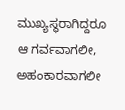ಮುಖ್ಯಸ್ಥರಾಗಿದ್ದರೂ ಆ ಗರ್ವವಾಗಲೀ, ಅಹಂಕಾರವಾಗಲೀ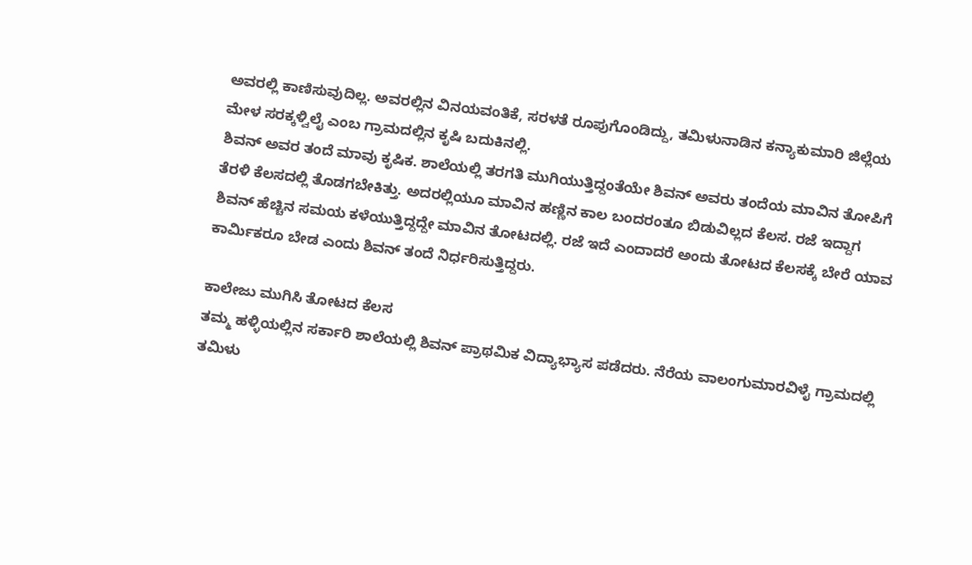ಅವರಲ್ಲಿ ಕಾಣಿಸುವುದಿಲ್ಲ. ಅವರಲ್ಲಿನ ವಿನಯವಂತಿಕೆ, ಸರಳತೆ ರೂಪುಗೊಂಡಿದ್ದು, ತಮಿಳುನಾಡಿನ ಕನ್ಯಾಕುಮಾರಿ ಜಿಲ್ಲೆಯ ಮೇಳ ಸರಕ್ಕಳ್ವಿಲೈ ಎಂಬ ಗ್ರಾಮದಲ್ಲಿನ ಕೃಷಿ ಬದುಕಿನಲ್ಲಿ.
ಶಿವನ್ ಅವರ ತಂದೆ ಮಾವು ಕೃಷಿಕ. ಶಾಲೆಯಲ್ಲಿ ತರಗತಿ ಮುಗಿಯುತ್ತಿದ್ದಂತೆಯೇ ಶಿವನ್ ಅವರು ತಂದೆಯ ಮಾವಿನ ತೋಪಿಗೆ ತೆರಳಿ ಕೆಲಸದಲ್ಲಿ ತೊಡಗಬೇಕಿತ್ತು. ಅದರಲ್ಲಿಯೂ ಮಾವಿನ ಹಣ್ಣಿನ ಕಾಲ ಬಂದರಂತೂ ಬಿಡುವಿಲ್ಲದ ಕೆಲಸ. ರಜೆ ಇದ್ದಾಗ ಶಿವನ್ ಹೆಚ್ಚಿನ ಸಮಯ ಕಳೆಯುತ್ತಿದ್ದದ್ದೇ ಮಾವಿನ ತೋಟದಲ್ಲಿ. ರಜೆ ಇದೆ ಎಂದಾದರೆ ಅಂದು ತೋಟದ ಕೆಲಸಕ್ಕೆ ಬೇರೆ ಯಾವ ಕಾರ್ಮಿಕರೂ ಬೇಡ ಎಂದು ಶಿವನ್ ತಂದೆ ನಿರ್ಧರಿಸುತ್ತಿದ್ದರು.

ಕಾಲೇಜು ಮುಗಿಸಿ ತೋಟದ ಕೆಲಸ
ತಮ್ಮ ಹಳ್ಳಿಯಲ್ಲಿನ ಸರ್ಕಾರಿ ಶಾಲೆಯಲ್ಲಿ ಶಿವನ್ ಪ್ರಾಥಮಿಕ ವಿದ್ಯಾಭ್ಯಾಸ ಪಡೆದರು. ನೆರೆಯ ವಾಲಂಗುಮಾರವಿಳೈ ಗ್ರಾಮದಲ್ಲಿ ತಮಿಳು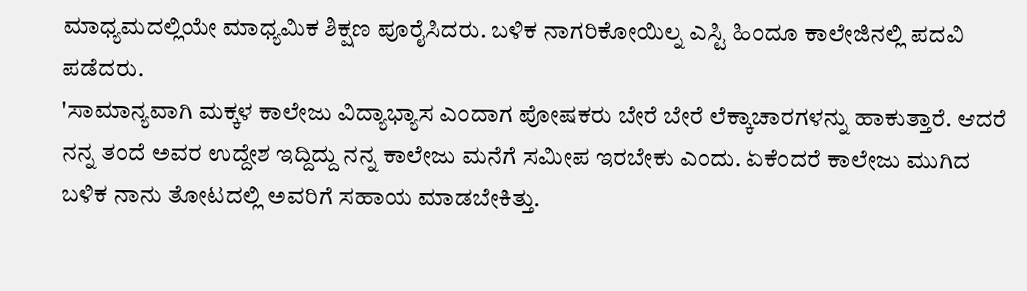ಮಾಧ್ಯಮದಲ್ಲಿಯೇ ಮಾಧ್ಯಮಿಕ ಶಿಕ್ಷಣ ಪೂರೈಸಿದರು. ಬಳಿಕ ನಾಗರಿಕೋಯಿಲ್ನ ಎಸ್ಟಿ ಹಿಂದೂ ಕಾಲೇಜಿನಲ್ಲಿ ಪದವಿ ಪಡೆದರು.
'ಸಾಮಾನ್ಯವಾಗಿ ಮಕ್ಕಳ ಕಾಲೇಜು ವಿದ್ಯಾಭ್ಯಾಸ ಎಂದಾಗ ಪೋಷಕರು ಬೇರೆ ಬೇರೆ ಲೆಕ್ಕಾಚಾರಗಳನ್ನು ಹಾಕುತ್ತಾರೆ. ಆದರೆ ನನ್ನ ತಂದೆ ಅವರ ಉದ್ದೇಶ ಇದ್ದಿದ್ದು ನನ್ನ ಕಾಲೇಜು ಮನೆಗೆ ಸಮೀಪ ಇರಬೇಕು ಎಂದು. ಏಕೆಂದರೆ ಕಾಲೇಜು ಮುಗಿದ ಬಳಿಕ ನಾನು ತೋಟದಲ್ಲಿ ಅವರಿಗೆ ಸಹಾಯ ಮಾಡಬೇಕಿತ್ತು.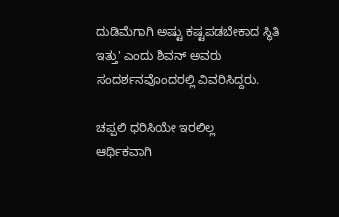ದುಡಿಮೆಗಾಗಿ ಅಷ್ಟು ಕಷ್ಟಪಡಬೇಕಾದ ಸ್ಥಿತಿ ಇತ್ತು' ಎಂದು ಶಿವನ್ ಅವರು ಸಂದರ್ಶನವೊಂದರಲ್ಲಿ ವಿವರಿಸಿದ್ದರು.

ಚಪ್ಪಲಿ ಧರಿಸಿಯೇ ಇರಲಿಲ್ಲ
ಆರ್ಥಿಕವಾಗಿ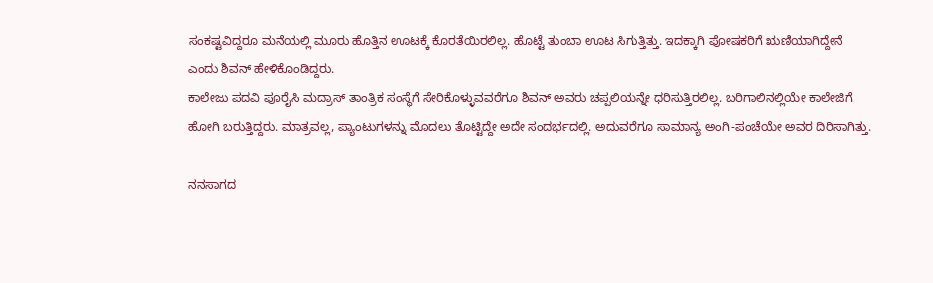ಸಂಕಷ್ಟವಿದ್ದರೂ ಮನೆಯಲ್ಲಿ ಮೂರು ಹೊತ್ತಿನ ಊಟಕ್ಕೆ ಕೊರತೆಯಿರಲಿಲ್ಲ. ಹೊಟ್ಟೆ ತುಂಬಾ ಊಟ ಸಿಗುತ್ತಿತ್ತು. ಇದಕ್ಕಾಗಿ ಪೋಷಕರಿಗೆ ಋಣಿಯಾಗಿದ್ದೇನೆ ಎಂದು ಶಿವನ್ ಹೇಳಿಕೊಂಡಿದ್ದರು.
ಕಾಲೇಜು ಪದವಿ ಪೂರೈಸಿ ಮದ್ರಾಸ್ ತಾಂತ್ರಿಕ ಸಂಸ್ಥೆಗೆ ಸೇರಿಕೊಳ್ಳುವವರೆಗೂ ಶಿವನ್ ಅವರು ಚಪ್ಪಲಿಯನ್ನೇ ಧರಿಸುತ್ತಿರಲಿಲ್ಲ. ಬರಿಗಾಲಿನಲ್ಲಿಯೇ ಕಾಲೇಜಿಗೆ ಹೋಗಿ ಬರುತ್ತಿದ್ದರು. ಮಾತ್ರವಲ್ಲ, ಪ್ಯಾಂಟುಗಳನ್ನು ಮೊದಲು ತೊಟ್ಟಿದ್ದೇ ಅದೇ ಸಂದರ್ಭದಲ್ಲಿ. ಅದುವರೆಗೂ ಸಾಮಾನ್ಯ ಅಂಗಿ-ಪಂಚೆಯೇ ಅವರ ದಿರಿಸಾಗಿತ್ತು.

ನನಸಾಗದ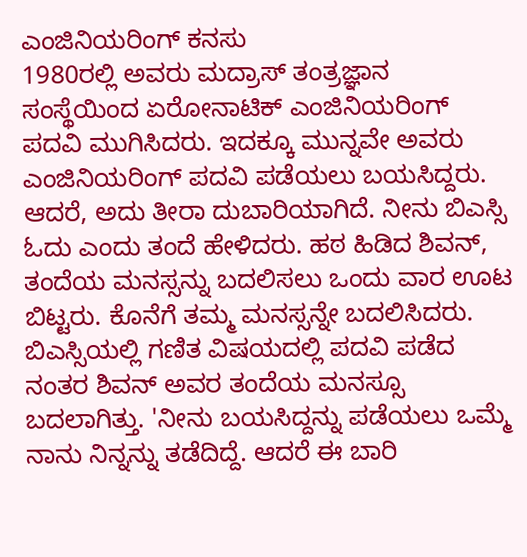ಎಂಜಿನಿಯರಿಂಗ್ ಕನಸು
1980ರಲ್ಲಿ ಅವರು ಮದ್ರಾಸ್ ತಂತ್ರಜ್ಞಾನ ಸಂಸ್ಥೆಯಿಂದ ಏರೋನಾಟಿಕ್ ಎಂಜಿನಿಯರಿಂಗ್ ಪದವಿ ಮುಗಿಸಿದರು. ಇದಕ್ಕೂ ಮುನ್ನವೇ ಅವರು ಎಂಜಿನಿಯರಿಂಗ್ ಪದವಿ ಪಡೆಯಲು ಬಯಸಿದ್ದರು. ಆದರೆ, ಅದು ತೀರಾ ದುಬಾರಿಯಾಗಿದೆ. ನೀನು ಬಿಎಸ್ಸಿ ಓದು ಎಂದು ತಂದೆ ಹೇಳಿದರು. ಹಠ ಹಿಡಿದ ಶಿವನ್, ತಂದೆಯ ಮನಸ್ಸನ್ನು ಬದಲಿಸಲು ಒಂದು ವಾರ ಊಟ ಬಿಟ್ಟರು. ಕೊನೆಗೆ ತಮ್ಮ ಮನಸ್ಸನ್ನೇ ಬದಲಿಸಿದರು.
ಬಿಎಸ್ಸಿಯಲ್ಲಿ ಗಣಿತ ವಿಷಯದಲ್ಲಿ ಪದವಿ ಪಡೆದ ನಂತರ ಶಿವನ್ ಅವರ ತಂದೆಯ ಮನಸ್ಸೂ ಬದಲಾಗಿತ್ತು. 'ನೀನು ಬಯಸಿದ್ದನ್ನು ಪಡೆಯಲು ಒಮ್ಮೆ ನಾನು ನಿನ್ನನ್ನು ತಡೆದಿದ್ದೆ. ಆದರೆ ಈ ಬಾರಿ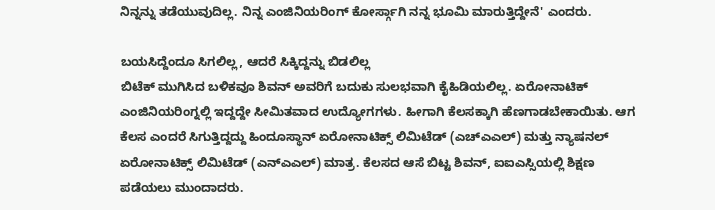ನಿನ್ನನ್ನು ತಡೆಯುವುದಿಲ್ಲ. ನಿನ್ನ ಎಂಜಿನಿಯರಿಂಗ್ ಕೋರ್ಸ್ಗಾಗಿ ನನ್ನ ಭೂಮಿ ಮಾರುತ್ತಿದ್ದೇನೆ' ಎಂದರು.

ಬಯಸಿದ್ದೆಂದೂ ಸಿಗಲಿಲ್ಲ, ಆದರೆ ಸಿಕ್ಕಿದ್ದನ್ನು ಬಿಡಲಿಲ್ಲ
ಬಿಟೆಕ್ ಮುಗಿಸಿದ ಬಳಿಕವೂ ಶಿವನ್ ಅವರಿಗೆ ಬದುಕು ಸುಲಭವಾಗಿ ಕೈಹಿಡಿಯಲಿಲ್ಲ. ಏರೋನಾಟಿಕ್ ಎಂಜಿನಿಯರಿಂಗ್ನಲ್ಲಿ ಇದ್ದದ್ದೇ ಸೀಮಿತವಾದ ಉದ್ಯೋಗಗಳು. ಹೀಗಾಗಿ ಕೆಲಸಕ್ಕಾಗಿ ಹೆಣಗಾಡಬೇಕಾಯಿತು. ಆಗ ಕೆಲಸ ಎಂದರೆ ಸಿಗುತ್ತಿದ್ದದ್ದು ಹಿಂದೂಸ್ಥಾನ್ ಏರೋನಾಟಿಕ್ಸ್ ಲಿಮಿಟೆಡ್ (ಎಚ್ಎಎಲ್) ಮತ್ತು ನ್ಯಾಷನಲ್ ಏರೋನಾಟಿಕ್ಸ್ ಲಿಮಿಟೆಡ್ (ಎನ್ಎಎಲ್) ಮಾತ್ರ. ಕೆಲಸದ ಆಸೆ ಬಿಟ್ಟ ಶಿವನ್, ಐಐಎಸ್ಸಿಯಲ್ಲಿ ಶಿಕ್ಷಣ ಪಡೆಯಲು ಮುಂದಾದರು.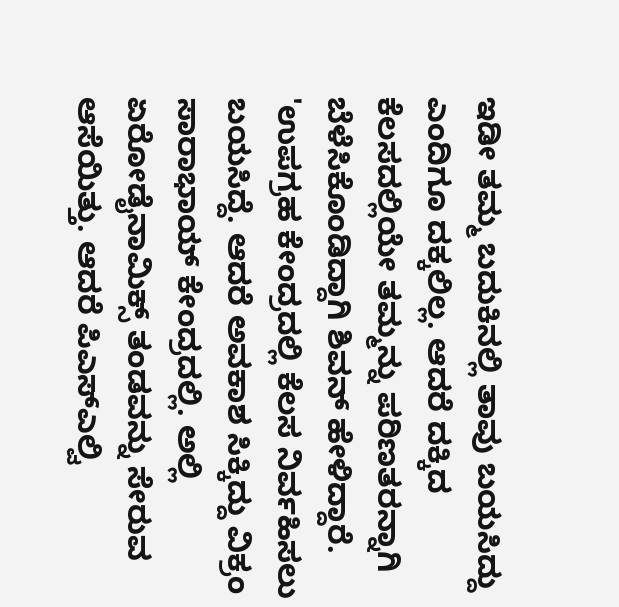ಇಡೀ ತಮ್ಮ ಬದುಕಿನಲ್ಲಿ ತಾವು ಬಯಸಿದ್ದು ಎಂದಿಗೂ ದಕ್ಕಲಿಲ್ಲ. ಆದರೆ ದಕ್ಕಿದ ಕೆಲಸದಲ್ಲಿಯೇ ತಮ್ಮನ್ನು ಪರಿಣತರನ್ನಾಗಿ ಬೆಳೆಸಿಕೊಂಡಿದ್ದಾಗಿ ಶಿವನ್ ಹೇಳಿದ್ದಾರೆ.
'ಉಪಗ್ರಹ ಕೇಂದ್ರದಲ್ಲಿ ಕೆಲಸ ನಿರ್ವಹಿಸಲು ಬಯಸಿದ್ದೆ. ಆದರೆ ಅವಕಾಶ ಸಿಕ್ಕಿದ್ದು ವಿಕ್ರಂ ಸಾರಾಭಾಯ್ ಕೇಂದ್ರದಲ್ಲಿ. ಅಲ್ಲಿ ಏರೋಡೈನಾಮಿಕ್ಸ್ ತಂಡವನ್ನು ಸೇರುವ ಆಸೆಯಿತ್ತು. ಆದರೆ ಪಿಎಸ್ಎಲ್ವಿ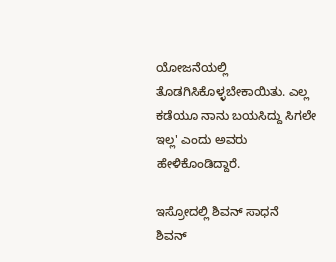ಯೋಜನೆಯಲ್ಲಿ ತೊಡಗಿಸಿಕೊಳ್ಳಬೇಕಾಯಿತು. ಎಲ್ಲ ಕಡೆಯೂ ನಾನು ಬಯಸಿದ್ದು ಸಿಗಲೇ ಇಲ್ಲ' ಎಂದು ಅವರು ಹೇಳಿಕೊಂಡಿದ್ದಾರೆ.

ಇಸ್ರೋದಲ್ಲಿ ಶಿವನ್ ಸಾಧನೆ
ಶಿವನ್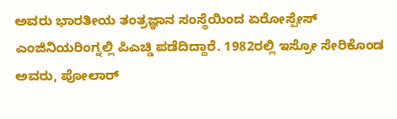ಅವರು ಭಾರತೀಯ ತಂತ್ರಜ್ಞಾನ ಸಂಸ್ಥೆಯಿಂದ ಏರೋಸ್ಪೇಸ್ ಎಂಜಿನಿಯರಿಂಗ್ನಲ್ಲಿ ಪಿಎಚ್ಡಿ ಪಡೆದಿದ್ದಾರೆ. 1982ರಲ್ಲಿ ಇಸ್ರೋ ಸೇರಿಕೊಂಡ ಅವರು, ಪೋಲಾರ್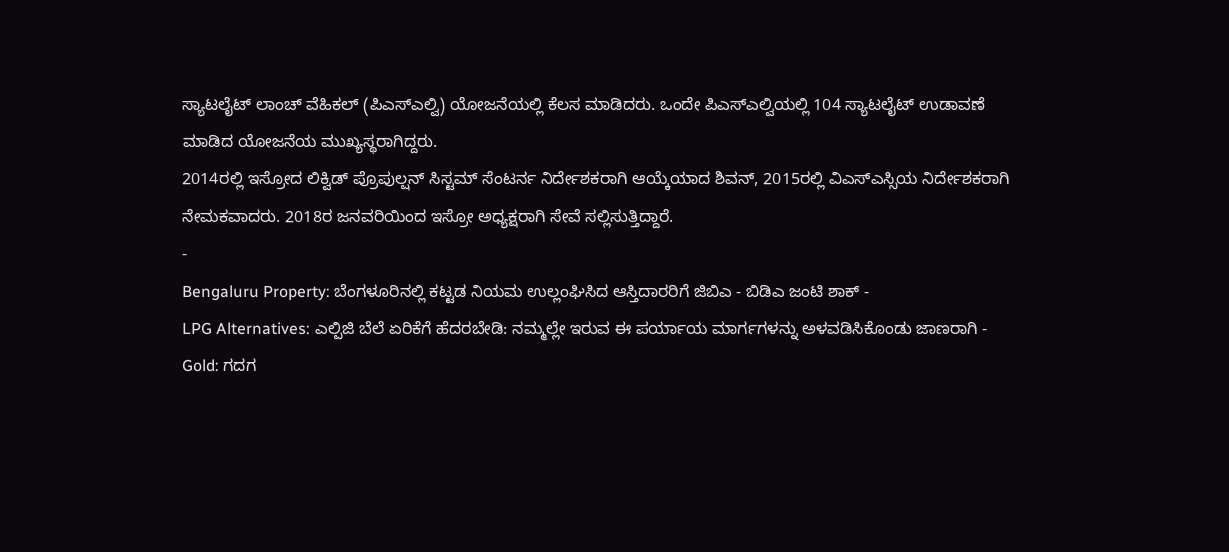ಸ್ಯಾಟಲೈಟ್ ಲಾಂಚ್ ವೆಹಿಕಲ್ (ಪಿಎಸ್ಎಲ್ವಿ) ಯೋಜನೆಯಲ್ಲಿ ಕೆಲಸ ಮಾಡಿದರು. ಒಂದೇ ಪಿಎಸ್ಎಲ್ವಿಯಲ್ಲಿ 104 ಸ್ಯಾಟಲೈಟ್ ಉಡಾವಣೆ ಮಾಡಿದ ಯೋಜನೆಯ ಮುಖ್ಯಸ್ಥರಾಗಿದ್ದರು.
2014ರಲ್ಲಿ ಇಸ್ರೋದ ಲಿಕ್ವಿಡ್ ಪ್ರೊಪುಲ್ಷನ್ ಸಿಸ್ಟಮ್ ಸೆಂಟರ್ನ ನಿರ್ದೇಶಕರಾಗಿ ಆಯ್ಕೆಯಾದ ಶಿವನ್, 2015ರಲ್ಲಿ ವಿಎಸ್ಎಸ್ಸಿಯ ನಿರ್ದೇಶಕರಾಗಿ ನೇಮಕವಾದರು. 2018ರ ಜನವರಿಯಿಂದ ಇಸ್ರೋ ಅಧ್ಯಕ್ಷರಾಗಿ ಸೇವೆ ಸಲ್ಲಿಸುತ್ತಿದ್ದಾರೆ.
-
Bengaluru Property: ಬೆಂಗಳೂರಿನಲ್ಲಿ ಕಟ್ಟಡ ನಿಯಮ ಉಲ್ಲಂಘಿಸಿದ ಆಸ್ತಿದಾರರಿಗೆ ಜಿಬಿಎ - ಬಿಡಿಎ ಜಂಟಿ ಶಾಕ್ -
LPG Alternatives: ಎಲ್ಪಿಜಿ ಬೆಲೆ ಏರಿಕೆಗೆ ಹೆದರಬೇಡಿ: ನಮ್ಮಲ್ಲೇ ಇರುವ ಈ ಪರ್ಯಾಯ ಮಾರ್ಗಗಳನ್ನು ಅಳವಡಿಸಿಕೊಂಡು ಜಾಣರಾಗಿ -
Gold: ಗದಗ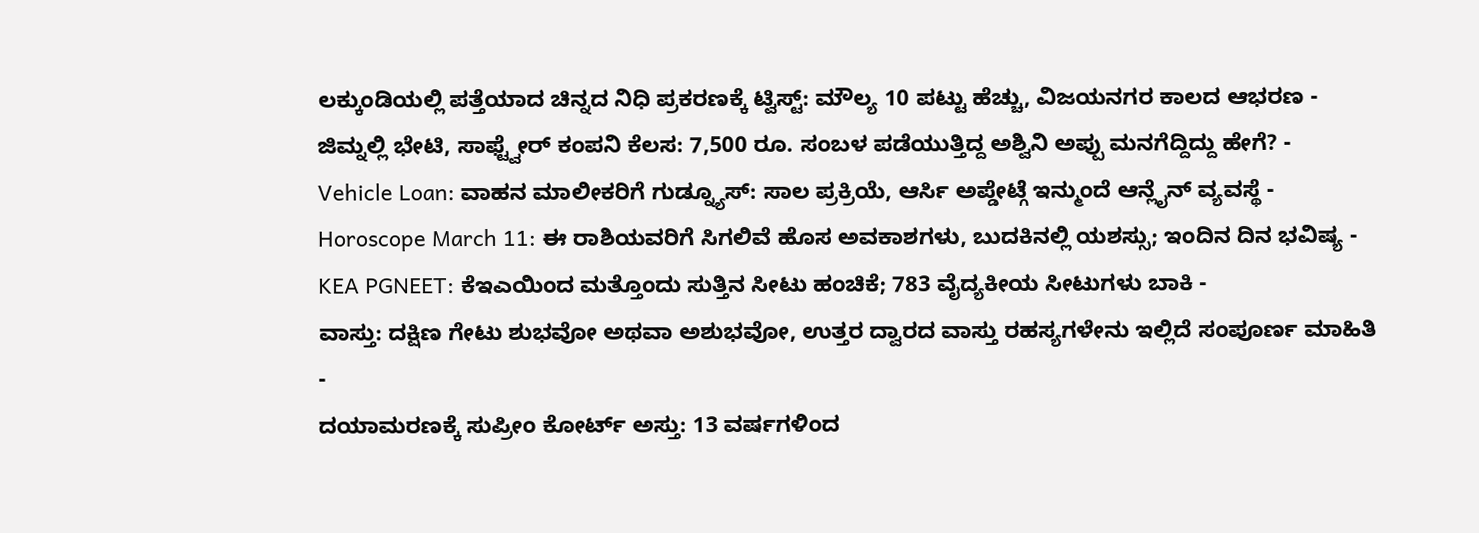ಲಕ್ಕುಂಡಿಯಲ್ಲಿ ಪತ್ತೆಯಾದ ಚಿನ್ನದ ನಿಧಿ ಪ್ರಕರಣಕ್ಕೆ ಟ್ವಿಸ್ಟ್: ಮೌಲ್ಯ 10 ಪಟ್ಟು ಹೆಚ್ಚು, ವಿಜಯನಗರ ಕಾಲದ ಆಭರಣ -
ಜಿಮ್ನಲ್ಲಿ ಭೇಟಿ, ಸಾಫ್ಟ್ವೇರ್ ಕಂಪನಿ ಕೆಲಸ: 7,500 ರೂ. ಸಂಬಳ ಪಡೆಯುತ್ತಿದ್ದ ಅಶ್ವಿನಿ ಅಪ್ಪು ಮನಗೆದ್ದಿದ್ದು ಹೇಗೆ? -
Vehicle Loan: ವಾಹನ ಮಾಲೀಕರಿಗೆ ಗುಡ್ನ್ಯೂಸ್: ಸಾಲ ಪ್ರಕ್ರಿಯೆ, ಆರ್ಸಿ ಅಪ್ಡೇಟ್ಗೆ ಇನ್ಮುಂದೆ ಆನ್ಲೈನ್ ವ್ಯವಸ್ಥೆ -
Horoscope March 11: ಈ ರಾಶಿಯವರಿಗೆ ಸಿಗಲಿವೆ ಹೊಸ ಅವಕಾಶಗಳು, ಬುದಕಿನಲ್ಲಿ ಯಶಸ್ಸು; ಇಂದಿನ ದಿನ ಭವಿಷ್ಯ -
KEA PGNEET: ಕೆಇಎಯಿಂದ ಮತ್ತೊಂದು ಸುತ್ತಿನ ಸೀಟು ಹಂಚಿಕೆ; 783 ವೈದ್ಯಕೀಯ ಸೀಟುಗಳು ಬಾಕಿ -
ವಾಸ್ತು: ದಕ್ಷಿಣ ಗೇಟು ಶುಭವೋ ಅಥವಾ ಅಶುಭವೋ, ಉತ್ತರ ದ್ವಾರದ ವಾಸ್ತು ರಹಸ್ಯಗಳೇನು ಇಲ್ಲಿದೆ ಸಂಪೂರ್ಣ ಮಾಹಿತಿ -
ದಯಾಮರಣಕ್ಕೆ ಸುಪ್ರೀಂ ಕೋರ್ಟ್ ಅಸ್ತು: 13 ವರ್ಷಗಳಿಂದ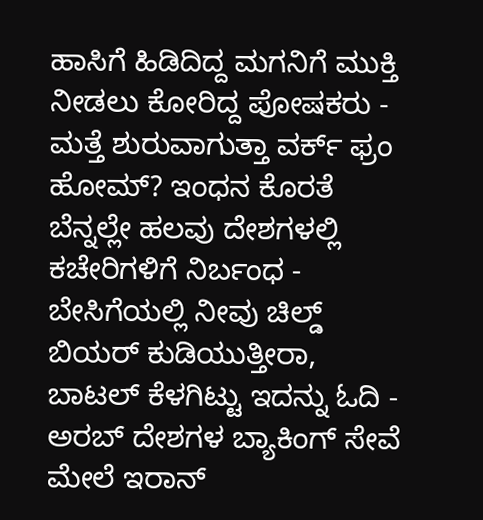ಹಾಸಿಗೆ ಹಿಡಿದಿದ್ದ ಮಗನಿಗೆ ಮುಕ್ತಿ ನೀಡಲು ಕೋರಿದ್ದ ಪೋಷಕರು -
ಮತ್ತೆ ಶುರುವಾಗುತ್ತಾ ವರ್ಕ್ ಫ್ರಂ ಹೋಮ್? ಇಂಧನ ಕೊರತೆ ಬೆನ್ನಲ್ಲೇ ಹಲವು ದೇಶಗಳಲ್ಲಿ ಕಚೇರಿಗಳಿಗೆ ನಿರ್ಬಂಧ -
ಬೇಸಿಗೆಯಲ್ಲಿ ನೀವು ಚಿಲ್ಡ್ ಬಿಯರ್ ಕುಡಿಯುತ್ತೀರಾ, ಬಾಟಲ್ ಕೆಳಗಿಟ್ಟು ಇದನ್ನು ಓದಿ -
ಅರಬ್ ದೇಶಗಳ ಬ್ಯಾಕಿಂಗ್ ಸೇವೆ ಮೇಲೆ ಇರಾನ್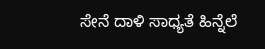ಸೇನೆ ದಾಳಿ ಸಾಧ್ಯತೆ ಹಿನ್ನೆಲೆ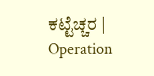ಕಟ್ಟೆಚ್ಚರ | Operation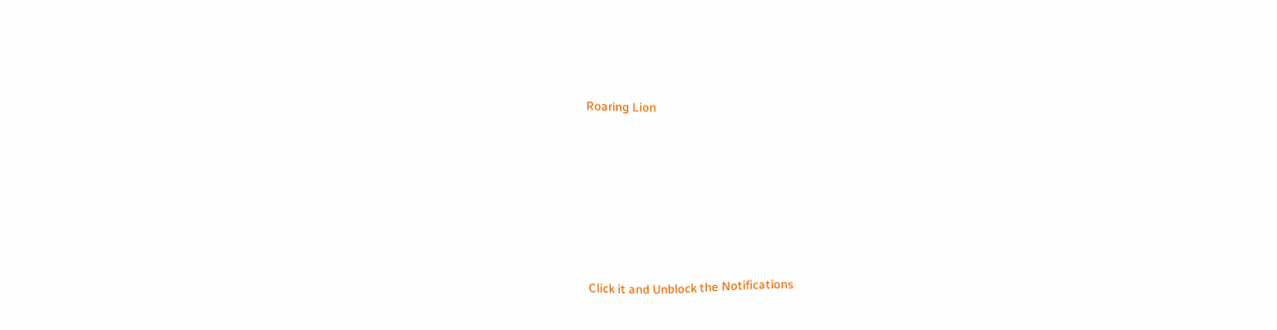Roaring Lion












Click it and Unblock the Notifications